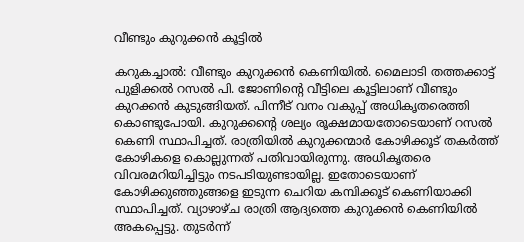വീണ്ടും കുറുക്കൻ കൂട്ടിൽ

കറുകച്ചാല്‍: വീണ്ടും കുറുക്കൻ കെണിയില്‍. മൈലാടി തത്തക്കാട്ട് പുളിക്കല്‍ റസല്‍ പി. ജോണിന്‍റെ വീട്ടിലെ കൂട്ടിലാണ് വീണ്ടും കുറക്കൻ കുടുങ്ങിയത്. പിന്നീട് വനം വകുപ്പ് അധികൃതരെത്തി കൊണ്ടുപോയി. കുറുക്കന്റെ ശല്യം രൂക്ഷമായതോടെയാണ് റസല്‍ കെണി സ്ഥാപിച്ചത്. രാത്രിയില്‍ കുറുക്കന്മാര്‍ കോഴിക്കൂട് തകര്‍ത്ത് കോഴികളെ കൊല്ലുന്നത് പതിവായിരുന്നു. അധികൃതരെ വിവരമറിയിച്ചിട്ടും നടപടിയുണ്ടായില്ല. ഇതോടെയാണ് കോഴിക്കുഞ്ഞുങ്ങളെ ഇടുന്ന ചെറിയ കമ്പിക്കൂട് കെണിയാക്കി സ്ഥാപിച്ചത്. വ്യാഴാഴ്ച രാത്രി ആദ്യത്തെ കുറുക്കന്‍ കെണിയില്‍ അകപ്പെട്ടു. തുടര്‍ന്ന്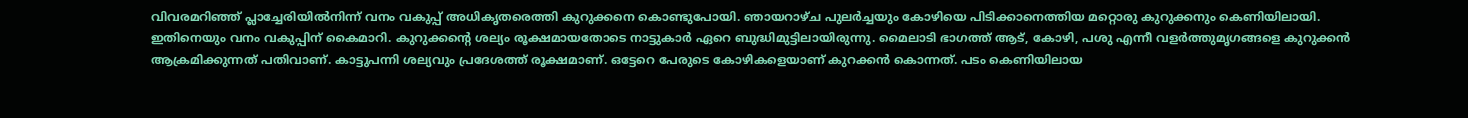വിവരമറിഞ്ഞ് പ്ലാച്ചേരിയില്‍നിന്ന് വനം വകുപ്പ് അധികൃതരെത്തി കുറുക്കനെ കൊണ്ടുപോയി. ഞായറാഴ്ച പുലര്‍ച്ചയും കോഴിയെ പിടിക്കാനെത്തിയ മറ്റൊരു കുറുക്കനും കെണിയിലായി. ഇതിനെയും വനം വകുപ്പിന് കൈമാറി. കുറുക്കന്റെ ശല്യം രൂക്ഷമായതോടെ നാട്ടുകാര്‍ ഏറെ ബുദ്ധിമുട്ടിലായിരുന്നു. മൈലാടി ഭാഗത്ത് ആട്, കോഴി, പശു എന്നീ വളര്‍ത്തുമൃഗങ്ങളെ കുറുക്കന്‍ ആക്രമിക്കുന്നത് പതിവാണ്. കാട്ടുപന്നി ശല്യവും പ്രദേശത്ത് രൂക്ഷമാണ്. ഒട്ടേറെ പേരുടെ കോഴികളെയാണ് കുറക്കന്‍ കൊന്നത്. പടം കെണിയിലായ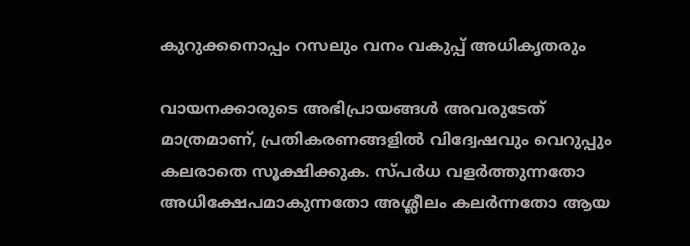കുറുക്കനൊപ്പം റസലും വനം വകുപ്പ് അധികൃതരും

വായനക്കാരുടെ അഭിപ്രായങ്ങള്‍ അവരുടേത് മാത്രമാണ്, പ്രതികരണങ്ങളിൽ വിദ്വേഷവും വെറുപ്പും കലരാതെ സൂക്ഷിക്കുക. സ്പർധ വളർത്തുന്നതോ അധിക്ഷേപമാകുന്നതോ അശ്ലീലം കലർന്നതോ ആയ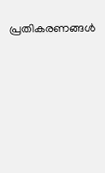പ്രതികരണങ്ങൾ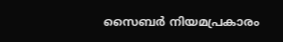സൈബർ നിയമപ്രകാരം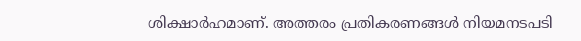ശിക്ഷാർഹമാണ്. അത്തരം പ്രതികരണങ്ങൾ നിയമനടപടി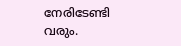നേരിടേണ്ടി വരും.